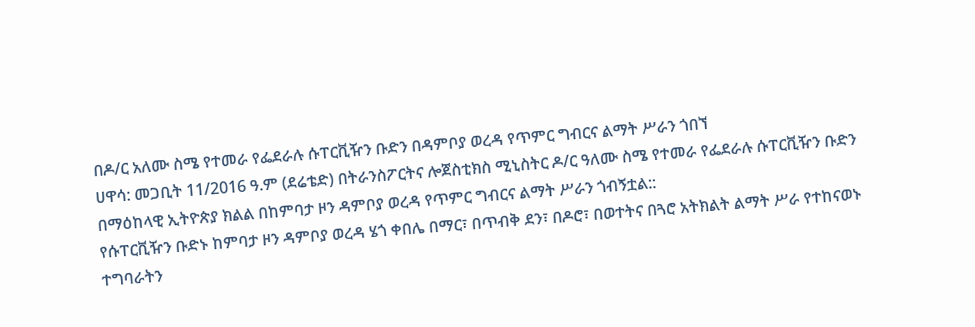በዶ/ር አለሙ ስሜ የተመራ የፌደራሉ ሱፐርቪዥን ቡድን በዳምቦያ ወረዳ የጥምር ግብርና ልማት ሥራን ጎበኘ
ሀዋሳ: መጋቢት 11/2016 ዓ.ም (ደሬቴድ) በትራንስፖርትና ሎጀስቲክስ ሚኒስትር ዶ/ር ዓለሙ ስሜ የተመራ የፌደራሉ ሱፐርቪዥን ቡድን በማዕከላዊ ኢትዮጵያ ክልል በከምባታ ዞን ዳምቦያ ወረዳ የጥምር ግብርና ልማት ሥራን ጎብኝቷል::
የሱፐርቪዥን ቡድኑ ከምባታ ዞን ዳምቦያ ወረዳ ሄጎ ቀበሌ በማር፣ በጥብቅ ደን፣ በዶሮ፣ በወተትና በጓሮ አትክልት ልማት ሥራ የተከናወኑ ተግባራትን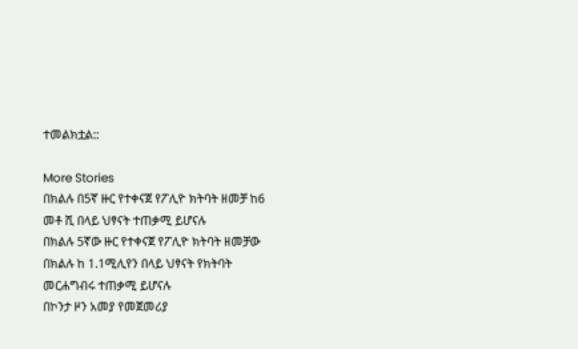ተመልክቷል::

More Stories
በክልሉ በ5ኛ ዙር የተቀናጀ የፖሊዮ ክትባት ዘመቻ ከ6 መቶ ሺ በላይ ህፃናት ተጠቃሚ ይሆናሉ
በክልሉ 5ኛው ዙር የተቀናጀ የፖሊዮ ክትባት ዘመቻው በክልሉ ከ 1.1ሚሊየን በላይ ህፃናት የክትባት መርሐግብሩ ተጠቃሚ ይሆናሉ
በኮንታ ዞን አመያ የመጀመሪያ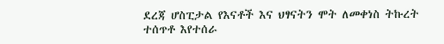ደረጃ ሆስፒታል የእናቶች እና ህፃናትን ሞት ለመቀነስ ትኩረት ተሰጥቶ እየተሰራ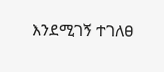እንደሚገኝ ተገለፀ